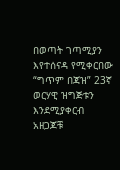በወጣት ገጣሚያን እየተሰናዳ የሚቀርበው “ግጥም በጃዝ” 23ኛ ወርሃዊ ዝግጅቱን እንደሚያቀርብ አዘጋጆቹ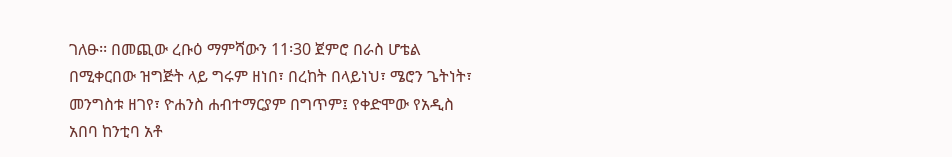ገለፁ፡፡ በመጪው ረቡዕ ማምሻውን 11፡30 ጀምሮ በራስ ሆቴል በሚቀርበው ዝግጅት ላይ ግሩም ዘነበ፣ በረከት በላይነህ፣ ሜሮን ጌትነት፣ መንግስቱ ዘገየ፣ ዮሐንስ ሐብተማርያም በግጥም፤ የቀድሞው የአዲስ አበባ ከንቲባ አቶ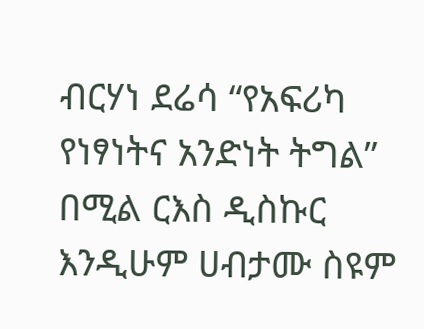ብርሃነ ደሬሳ “የአፍሪካ የነፃነትና አንድነት ትግል” በሚል ርእስ ዲስኩር እንዲሁም ሀብታሙ ስዩም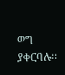ወግ ያቀርባሉ፡፡